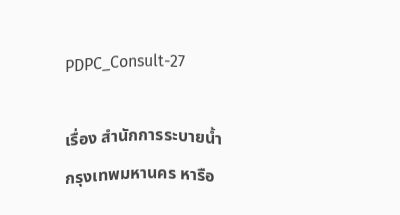PDPC_Consult-27

เรื่อง สำนักการระบายน้ำ กรุงเทพมหานคร หารือ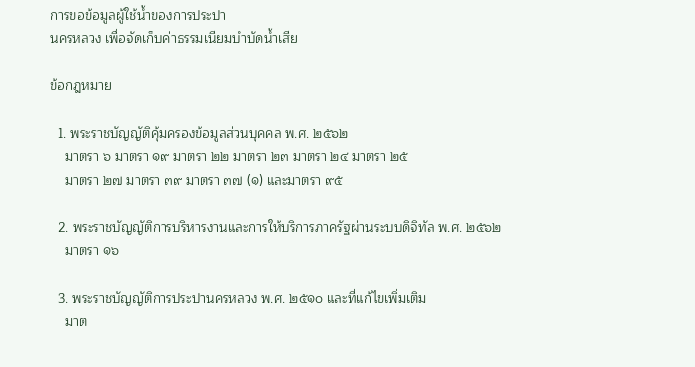การขอข้อมูลผู้ใช้น้ำของการประปา
นครหลวง เพื่อจัดเก็บค่าธรรมเนียมบำบัดน้ำเสีย

ข้อกฎหมาย

  1. พระราชบัญญัติคุ้มครองข้อมูลส่วนบุคคล พ.ศ. ๒๕๖๒
    มาตรา ๖ มาตรา ๑๙ มาตรา ๒๒ มาตรา ๒๓ มาตรา ๒๔ มาตรา ๒๕
    มาตรา ๒๗ มาตรา ๓๙ มาตรา ๓๗ (๑) และมาตรา ๙๕

  2. พระราชบัญญัติการบริหารงานและการให้บริการภาครัฐผ่านระบบดิจิทัล พ.ศ. ๒๕๖๒
    มาตรา ๑๖

  3. พระราชบัญญัติการประปานครหลวง พ.ศ. ๒๕๑๐ และที่แก้ไขเพิ่มเติม
    มาต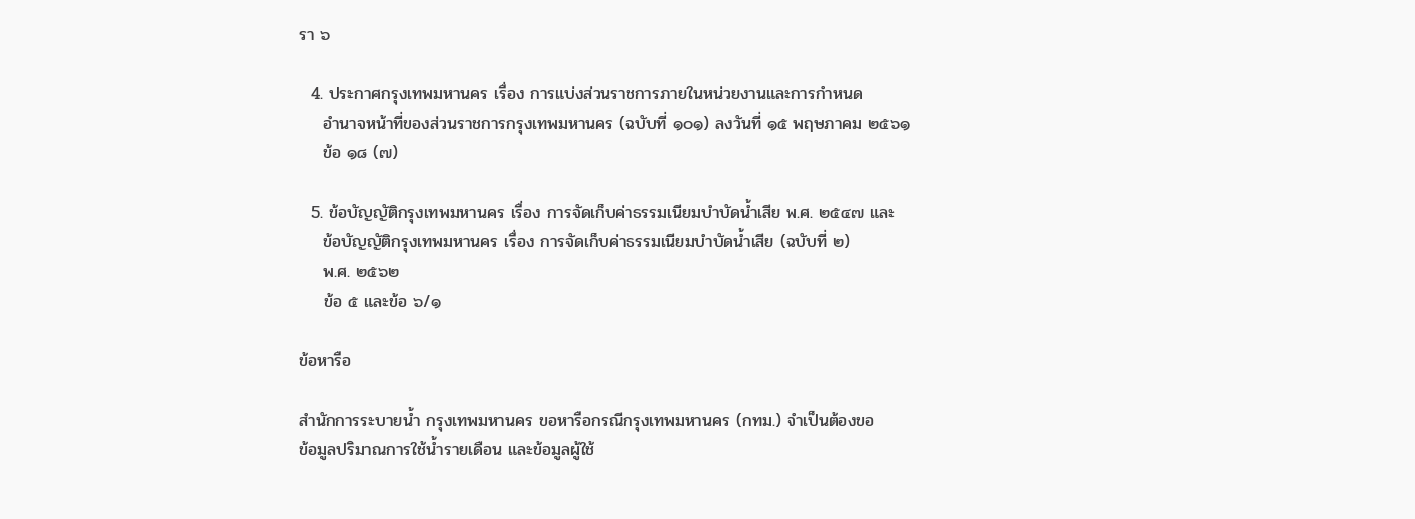รา ๖

  4. ประกาศกรุงเทพมหานคร เรื่อง การแบ่งส่วนราชการภายในหน่วยงานและการกำหนด
    อำนาจหน้าที่ของส่วนราชการกรุงเทพมหานคร (ฉบับที่ ๑๐๑) ลงวันที่ ๑๕ พฤษภาคม ๒๕๖๑
    ข้อ ๑๘ (๗)

  5. ข้อบัญญัติกรุงเทพมหานคร เรื่อง การจัดเก็บค่าธรรมเนียมบำบัดน้ำเสีย พ.ศ. ๒๕๔๗ และ
    ข้อบัญญัติกรุงเทพมหานคร เรื่อง การจัดเก็บค่าธรรมเนียมบำบัดน้ำเสีย (ฉบับที่ ๒)
    พ.ศ. ๒๕๖๒
    ข้อ ๕ และข้อ ๖/๑

ข้อหารือ

สำนักการระบายน้ำ กรุงเทพมหานคร ขอหารือกรณีกรุงเทพมหานคร (กทม.) จำเป็นต้องขอ
ข้อมูลปริมาณการใช้น้ำรายเดือน และข้อมูลผู้ใช้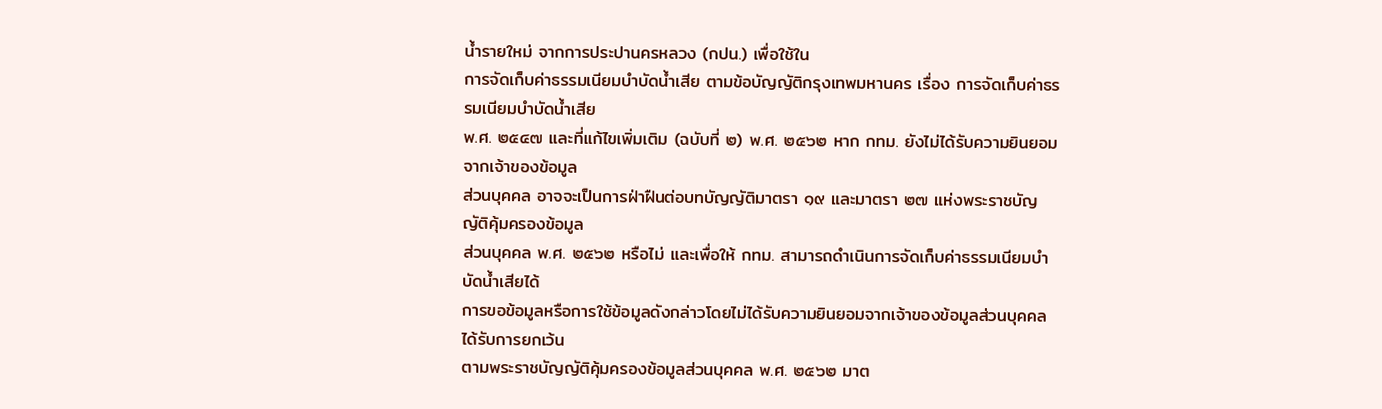น้ำรายใหม่ จากการประปานครหลวง (กปน.) เพื่อใช้ใน
การจัดเก็บค่าธรรมเนียมบำบัดน้ำเสีย ตามข้อบัญญัติกรุงเทพมหานคร เรื่อง การจัดเก็บค่าธรรมเนียมบำบัดน้ำเสีย
พ.ศ. ๒๕๔๗ และที่แก้ไขเพิ่มเติม (ฉบับที่ ๒) พ.ศ. ๒๕๖๒ หาก กทม. ยังไม่ได้รับความยินยอมจากเจ้าของข้อมูล
ส่วนบุคคล อาจจะเป็นการฝ่าฝืนต่อบทบัญญัติมาตรา ๑๙ และมาตรา ๒๗ แห่งพระราชบัญญัติคุ้มครองข้อมูล
ส่วนบุคคล พ.ศ. ๒๕๖๒ หรือไม่ และเพื่อให้ กทม. สามารถดำเนินการจัดเก็บค่าธรรมเนียมบำบัดน้ำเสียได้
การขอข้อมูลหรือการใช้ข้อมูลดังกล่าวโดยไม่ได้รับความยินยอมจากเจ้าของข้อมูลส่วนบุคคล ได้รับการยกเว้น
ตามพระราชบัญญัติคุ้มครองข้อมูลส่วนบุคคล พ.ศ. ๒๕๖๒ มาต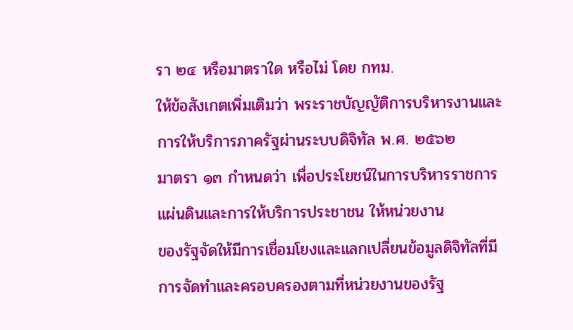รา ๒๔ หรือมาตราใด หรือไม่ โดย กทม.
ให้ข้อสังเกตเพิ่มเติมว่า พระราชบัญญัติการบริหารงานและการให้บริการภาครัฐผ่านระบบดิจิทัล พ.ศ. ๒๕๖๒
มาตรา ๑๓ กำหนดว่า เพื่อประโยชน์ในการบริหารราชการแผ่นดินและการให้บริการประชาชน ให้หน่วยงาน
ของรัฐจัดให้มีการเชื่อมโยงและแลกเปลี่ยนข้อมูลดิจิทัลที่มีการจัดทำและครอบครองตามที่หน่วยงานของรัฐ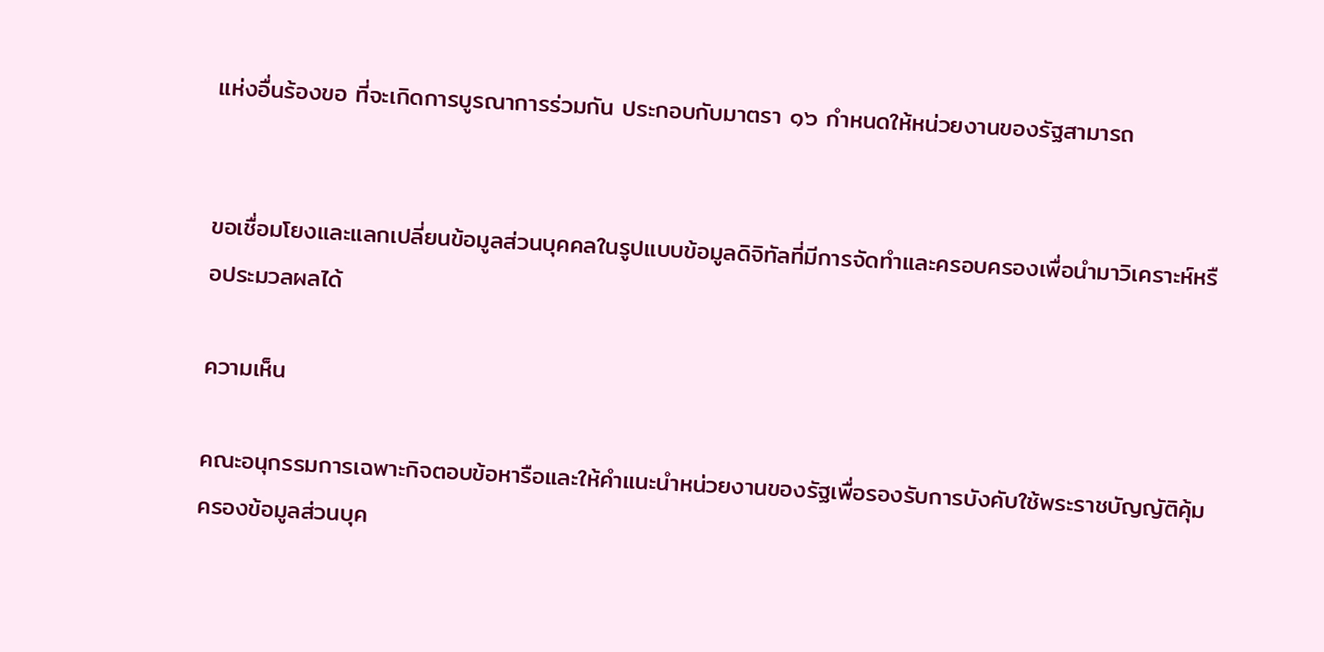แห่งอื่นร้องขอ ที่จะเกิดการบูรณาการร่วมกัน ประกอบกับมาตรา ๑๖ กำหนดให้หน่วยงานของรัฐสามารถ


ขอเชื่อมโยงและแลกเปลี่ยนข้อมูลส่วนบุคคลในรูปแบบข้อมูลดิจิทัลที่มีการจัดทำและครอบครองเพื่อนำมาวิเคราะห์หรือประมวลผลได้

ความเห็น

คณะอนุกรรมการเฉพาะกิจตอบข้อหารือและให้คำแนะนำหน่วยงานของรัฐเพื่อรองรับการบังคับใช้พระราชบัญญัติคุ้มครองข้อมูลส่วนบุค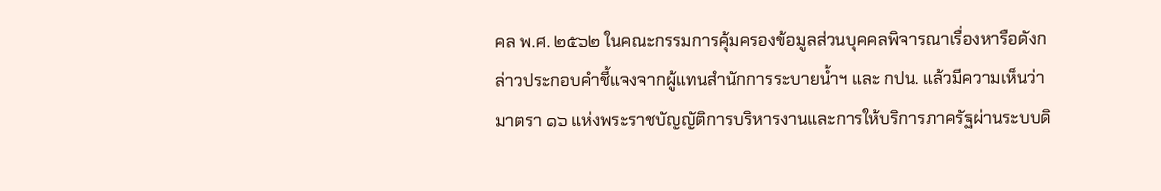คล พ.ศ. ๒๕๖๒ ในคณะกรรมการคุ้มครองข้อมูลส่วนบุคคลพิจารณาเรื่องหารือดังกล่าวประกอบคำชี้แจงจากผู้แทนสำนักการระบายน้ำฯ และ กปน. แล้วมีความเห็นว่า มาตรา ๑๖ แห่งพระราชบัญญัติการบริหารงานและการให้บริการภาครัฐผ่านระบบดิ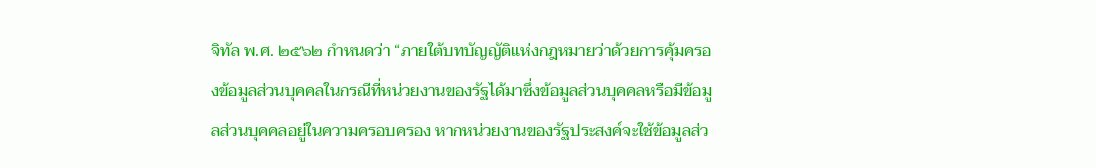จิทัล พ.ศ. ๒๕๖๒ กำหนดว่า “ภายใต้บทบัญญัติแห่งกฎหมายว่าด้วยการคุ้มครองข้อมูลส่วนบุคคลในกรณีที่หน่วยงานของรัฐได้มาซึ่งข้อมูลส่วนบุคคลหรือมีข้อมูลส่วนบุคคลอยู่ในความครอบครอง หากหน่วยงานของรัฐประสงค์จะใช้ข้อมูลส่ว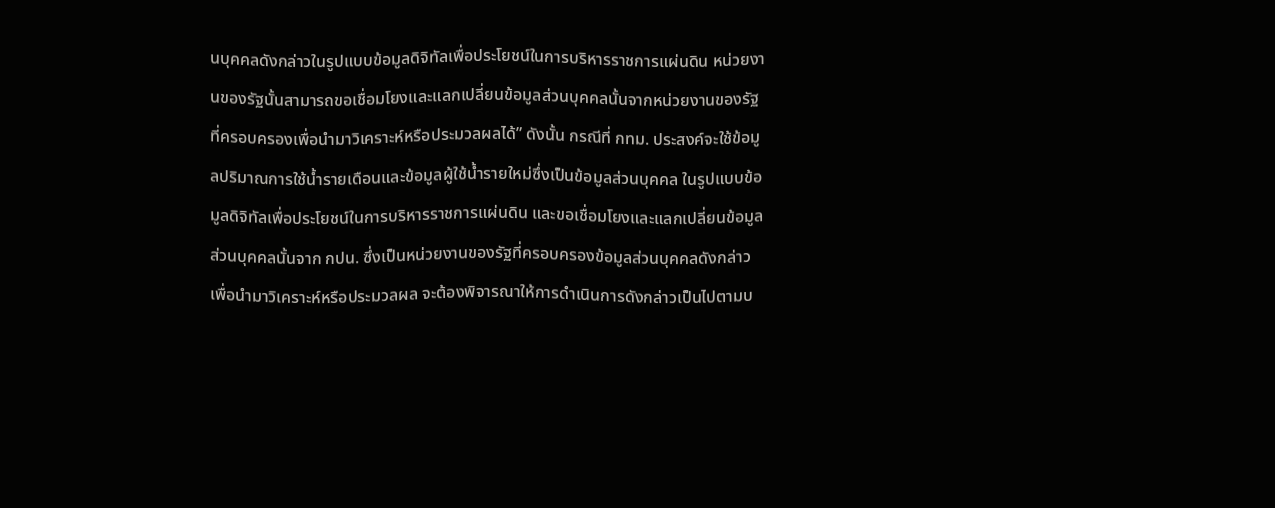นบุคคลดังกล่าวในรูปแบบข้อมูลดิจิทัลเพื่อประโยชน์ในการบริหารราชการแผ่นดิน หน่วยงานของรัฐนั้นสามารถขอเชื่อมโยงและแลกเปลี่ยนข้อมูลส่วนบุคคลนั้นจากหน่วยงานของรัฐที่ครอบครองเพื่อนำมาวิเคราะห์หรือประมวลผลได้” ดังนั้น กรณีที่ กทม. ประสงค์จะใช้ข้อมูลปริมาณการใช้น้ำรายเดือนและข้อมูลผู้ใช้น้ำรายใหม่ซึ่งเป็นข้อมูลส่วนบุคคล ในรูปแบบข้อมูลดิจิทัลเพื่อประโยชน์ในการบริหารราชการแผ่นดิน และขอเชื่อมโยงและแลกเปลี่ยนข้อมูลส่วนบุคคลนั้นจาก กปน. ซึ่งเป็นหน่วยงานของรัฐที่ครอบครองข้อมูลส่วนบุคคลดังกล่าวเพื่อนำมาวิเคราะห์หรือประมวลผล จะต้องพิจารณาให้การดำเนินการดังกล่าวเป็นไปตามบ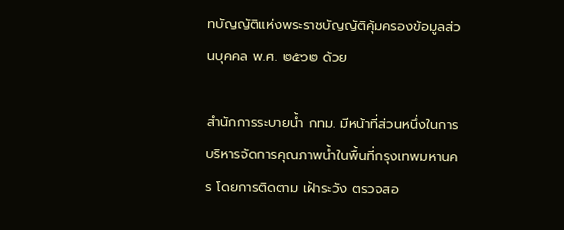ทบัญญัติแห่งพระราชบัญญัติคุ้มครองข้อมูลส่วนบุคคล พ.ศ. ๒๕๖๒ ด้วย

สำนักการระบายน้ำ กทม. มีหน้าที่ส่วนหนึ่งในการบริหารจัดการคุณภาพน้ำในพื้นที่กรุงเทพมหานคร โดยการติดตาม เฝ้าระวัง ตรวจสอ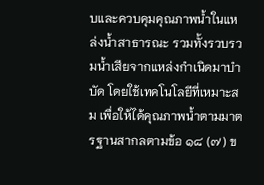บและควบคุมคุณภาพน้ำในแหล่งน้ำสาธารณะ รวมทั้งรวบรวมน้ำเสียจากแหล่งกำเนิดมาบำบัด โดยใช้เทคโนโลยีที่เหมาะสม เพื่อให้ได้คุณภาพน้ำตามมาตรฐานสากลตามข้อ ๑๘ (๗) ข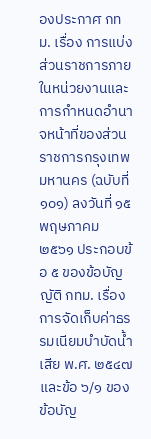องประกาศ กทม. เรื่อง การแบ่งส่วนราชการภายในหน่วยงานและการกำหนดอำนาจหน้าที่ของส่วนราชการกรุงเทพมหานคร (ฉบับที่ ๑๐๑) ลงวันที่ ๑๕ พฤษภาคม ๒๕๖๑ ประกอบข้อ ๕ ของข้อบัญญัติ กทม. เรื่อง การจัดเก็บค่าธรรมเนียมบำบัดน้ำเสีย พ.ศ. ๒๕๔๗ และข้อ ๖/๑ ของข้อบัญ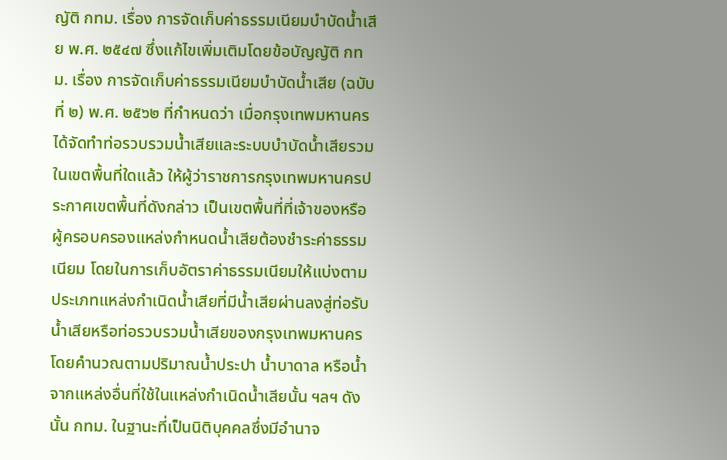ญัติ กทม. เรื่อง การจัดเก็บค่าธรรมเนียมบำบัดน้ำเสีย พ.ศ. ๒๕๔๗ ซึ่งแก้ไขเพิ่มเติมโดยข้อบัญญัติ กทม. เรื่อง การจัดเก็บค่าธรรมเนียมบำบัดน้ำเสีย (ฉบับที่ ๒) พ.ศ. ๒๕๖๒ ที่กำหนดว่า เมื่อกรุงเทพมหานครได้จัดทำท่อรวบรวมน้ำเสียและระบบบำบัดน้ำเสียรวมในเขตพื้นที่ใดแล้ว ให้ผู้ว่าราชการกรุงเทพมหานครประกาศเขตพื้นที่ดังกล่าว เป็นเขตพื้นที่ที่เจ้าของหรือผู้ครอบครองแหล่งกำหนดน้ำเสียต้องชำระค่าธรรมเนียม โดยในการเก็บอัตราค่าธรรมเนียมให้แบ่งตามประเภทแหล่งกำเนิดน้ำเสียที่มีน้ำเสียผ่านลงสู่ท่อรับน้ำเสียหรือท่อรวบรวมน้ำเสียของกรุงเทพมหานครโดยคำนวณตามปริมาณน้ำประปา น้ำบาดาล หรือน้ำจากแหล่งอื่นที่ใช้ในแหล่งกำเนิดน้ำเสียนั้น ฯลฯ ดังนั้น กทม. ในฐานะที่เป็นนิติบุคคลซึ่งมีอำนาจ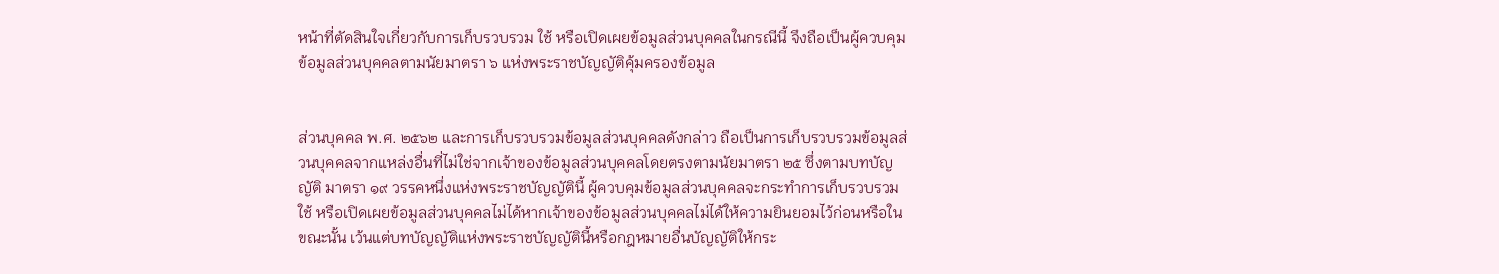หน้าที่ตัดสินใจเกี่ยวกับการเก็บรวบรวม ใช้ หรือเปิดเผยข้อมูลส่วนบุคคลในกรณีนี้ จึงถือเป็นผู้ควบคุมข้อมูลส่วนบุคคลตามนัยมาตรา ๖ แห่งพระราชบัญญัติคุ้มครองข้อมูล


ส่วนบุคคล พ.ศ. ๒๕๖๒ และการเก็บรวบรวมข้อมูลส่วนบุคคลดังกล่าว ถือเป็นการเก็บรวบรวมข้อมูลส่วนบุคคลจากแหล่งอื่นที่ไม่ใช่จากเจ้าของข้อมูลส่วนบุคคลโดยตรงตามนัยมาตรา ๒๕ ซึ่งตามบทบัญญัติ มาตรา ๑๙ วรรคหนึ่งแห่งพระราชบัญญัตินี้ ผู้ควบคุมข้อมูลส่วนบุคคลจะกระทำการเก็บรวบรวม ใช้ หรือเปิดเผยข้อมูลส่วนบุคคลไม่ได้หากเจ้าของข้อมูลส่วนบุคคลไม่ได้ให้ความยินยอมไว้ก่อนหรือในขณะนั้น เว้นแต่บทบัญญัติแห่งพระราชบัญญัตินี้หรือกฎหมายอื่นบัญญัติให้กระ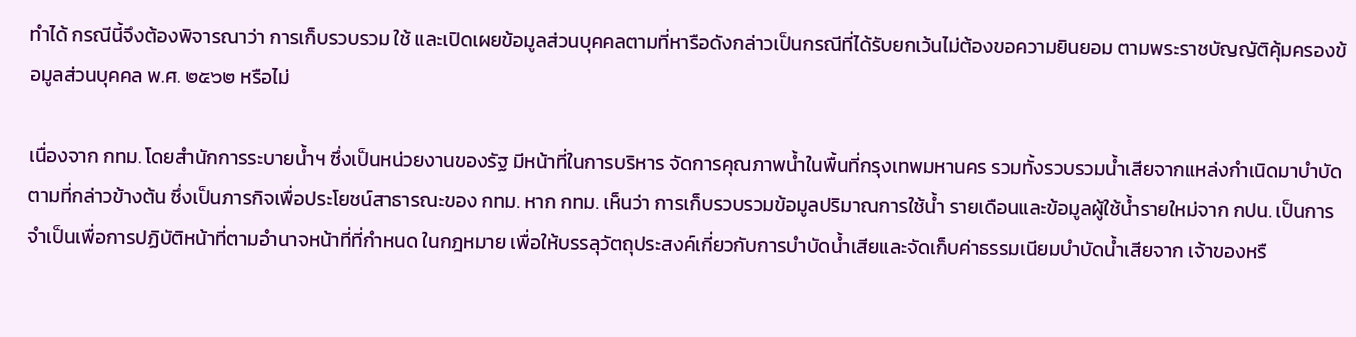ทำได้ กรณีนี้จึงต้องพิจารณาว่า การเก็บรวบรวม ใช้ และเปิดเผยข้อมูลส่วนบุคคลตามที่หารือดังกล่าวเป็นกรณีที่ได้รับยกเว้นไม่ต้องขอความยินยอม ตามพระราชบัญญัติคุ้มครองข้อมูลส่วนบุคคล พ.ศ. ๒๕๖๒ หรือไม่

เนื่องจาก กทม. โดยสำนักการระบายน้ำฯ ซึ่งเป็นหน่วยงานของรัฐ มีหน้าที่ในการบริหาร จัดการคุณภาพน้ำในพื้นที่กรุงเทพมหานคร รวมทั้งรวบรวมน้ำเสียจากแหล่งกำเนิดมาบำบัด ตามที่กล่าวข้างต้น ซึ่งเป็นภารกิจเพื่อประโยชน์สาธารณะของ กทม. หาก กทม. เห็นว่า การเก็บรวบรวมข้อมูลปริมาณการใช้น้ำ รายเดือนและข้อมูลผู้ใช้น้ำรายใหม่จาก กปน. เป็นการจำเป็นเพื่อการปฏิบัติหน้าที่ตามอำนาจหน้าที่ที่กำหนด ในกฎหมาย เพื่อให้บรรลุวัตถุประสงค์เกี่ยวกับการบำบัดน้ำเสียและจัดเก็บค่าธรรมเนียมบำบัดน้ำเสียจาก เจ้าของหรื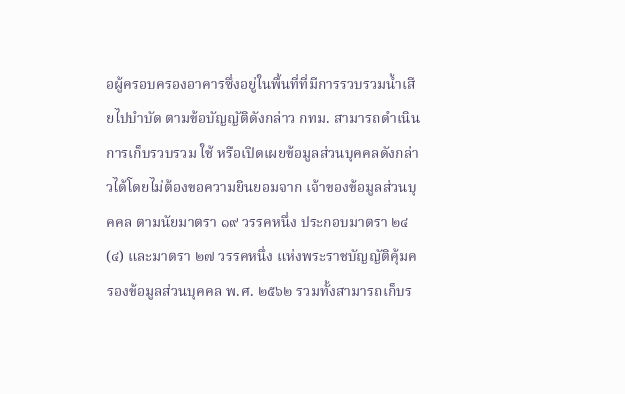อผู้ครอบครองอาคารซึ่งอยู่ในพื้นที่ที่มีการรวบรวมน้ำเสียไปบำบัด ตามข้อบัญญัติดังกล่าว กทม. สามารถดำเนินการเก็บรวบรวม ใช้ หรือเปิดเผยข้อมูลส่วนบุคคลดังกล่าวได้โดยไม่ต้องขอความยินยอมจาก เจ้าของข้อมูลส่วนบุคคล ตามนัยมาตรา ๑๙ วรรคหนึ่ง ประกอบมาตรา ๒๔ (๔) และมาตรา ๒๗ วรรคหนึ่ง แห่งพระราชบัญญัติคุ้มครองข้อมูลส่วนบุคคล พ.ศ. ๒๕๖๒ รวมทั้งสามารถเก็บร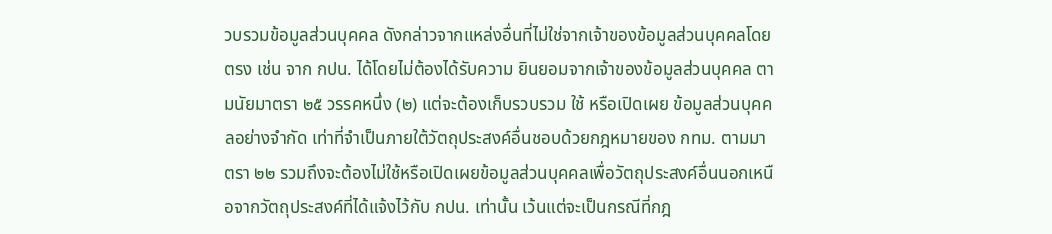วบรวมข้อมูลส่วนบุคคล ดังกล่าวจากแหล่งอื่นที่ไม่ใช่จากเจ้าของข้อมูลส่วนบุคคลโดยตรง เช่น จาก กปน. ได้โดยไม่ต้องได้รับความ ยินยอมจากเจ้าของข้อมูลส่วนบุคคล ตามนัยมาตรา ๒๕ วรรคหนึ่ง (๒) แต่จะต้องเก็บรวบรวม ใช้ หรือเปิดเผย ข้อมูลส่วนบุคคลอย่างจำกัด เท่าที่จำเป็นภายใต้วัตถุประสงค์อื่นชอบด้วยกฎหมายของ กทม. ตามมาตรา ๒๒ รวมถึงจะต้องไม่ใช้หรือเปิดเผยข้อมูลส่วนบุคคลเพื่อวัตถุประสงค์อื่นนอกเหนือจากวัตถุประสงค์ที่ได้แจ้งไว้กับ กปน. เท่านั้น เว้นแต่จะเป็นกรณีที่กฎ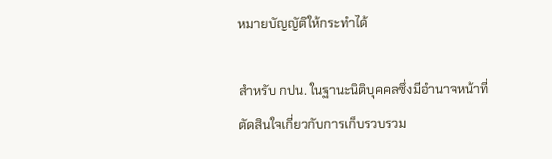หมายบัญญัติให้กระทำได้

สำหรับ กปน. ในฐานะนิติบุคคลซึ่งมีอำนาจหน้าที่ตัดสินใจเกี่ยวกับการเก็บรวบรวม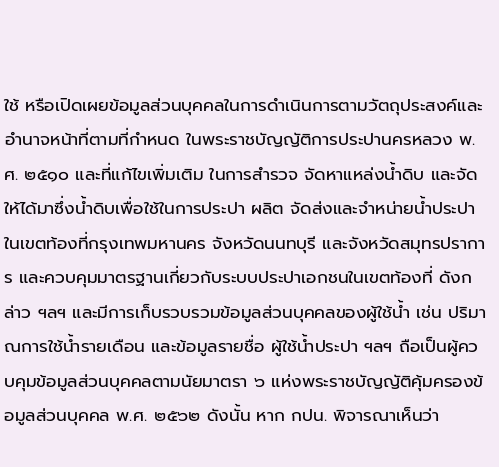ใช้ หรือเปิดเผยข้อมูลส่วนบุคคลในการดำเนินการตามวัตถุประสงค์และอำนาจหน้าที่ตามที่กำหนด ในพระราชบัญญัติการประปานครหลวง พ.ศ. ๒๕๑๐ และที่แก้ไขเพิ่มเติม ในการสำรวจ จัดหาแหล่งน้ำดิบ และจัดให้ได้มาซึ่งน้ำดิบเพื่อใช้ในการประปา ผลิต จัดส่งและจำหน่ายน้ำประปาในเขตท้องที่กรุงเทพมหานคร จังหวัดนนทบุรี และจังหวัดสมุทรปราการ และควบคุมมาตรฐานเกี่ยวกับระบบประปาเอกชนในเขตท้องที่ ดังกล่าว ฯลฯ และมีการเก็บรวบรวมข้อมูลส่วนบุคคลของผู้ใช้น้ำ เช่น ปริมาณการใช้น้ำรายเดือน และข้อมูลรายชื่อ ผู้ใช้น้ำประปา ฯลฯ ถือเป็นผู้ควบคุมข้อมูลส่วนบุคคลตามนัยมาตรา ๖ แห่งพระราชบัญญัติคุ้มครองข้อมูลส่วนบุคคล พ.ศ. ๒๕๖๒ ดังนั้น หาก กปน. พิจารณาเห็นว่า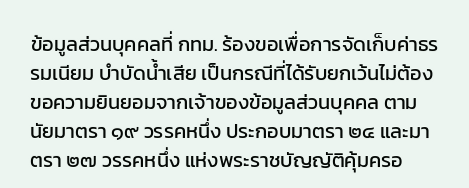ข้อมูลส่วนบุคคลที่ กทม. ร้องขอเพื่อการจัดเก็บค่าธรรมเนียม บำบัดน้ำเสีย เป็นกรณีที่ได้รับยกเว้นไม่ต้องขอความยินยอมจากเจ้าของข้อมูลส่วนบุคคล ตามนัยมาตรา ๑๙ วรรคหนึ่ง ประกอบมาตรา ๒๔ และมาตรา ๒๗ วรรคหนึ่ง แห่งพระราชบัญญัติคุ้มครอ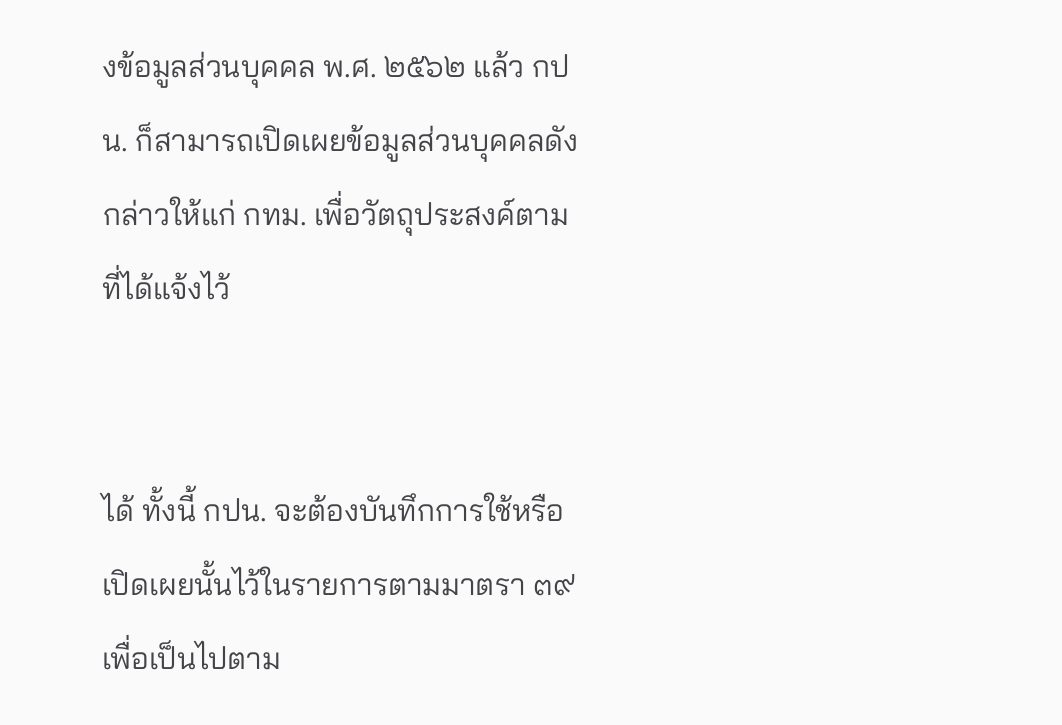งข้อมูลส่วนบุคคล พ.ศ. ๒๕๖๒ แล้ว กปน. ก็สามารถเปิดเผยข้อมูลส่วนบุคคลดังกล่าวให้แก่ กทม. เพื่อวัตถุประสงค์ตามที่ได้แจ้งไว้


ได้ ทั้งนี้ กปน. จะต้องบันทึกการใช้หรือเปิดเผยนั้นไว้ในรายการตามมาตรา ๓๙ เพื่อเป็นไปตาม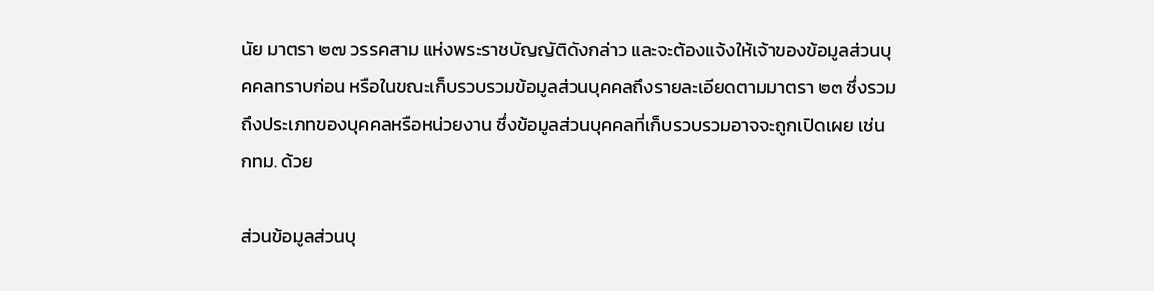นัย มาตรา ๒๗ วรรคสาม แห่งพระราชบัญญัติดังกล่าว และจะต้องแจ้งให้เจ้าของข้อมูลส่วนบุคคลทราบก่อน หรือในขณะเก็บรวบรวมข้อมูลส่วนบุคคลถึงรายละเอียดตามมาตรา ๒๓ ซึ่งรวมถึงประเภทของบุคคลหรือหน่วยงาน ซึ่งข้อมูลส่วนบุคคลที่เก็บรวบรวมอาจจะถูกเปิดเผย เช่น กทม. ด้วย

ส่วนข้อมูลส่วนบุ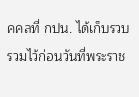คคลที่ กปน. ได้เก็บรวบรวมไว้ก่อนวันที่พระราช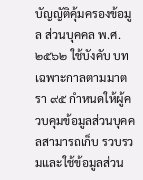บัญญัติคุ้มครองข้อมูล ส่วนบุคคล พ.ศ. ๒๕๖๒ ใช้บังคับ บทเฉพาะกาลตามมาตรา ๙๕ กำหนดให้ผู้ควบคุมข้อมูลส่วนบุคคลสามารถเก็บ รวบรวมและใช้ข้อมูลส่วน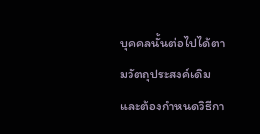บุคคลนั้นต่อไปได้ตามวัตถุประสงค์เดิม และต้องกำหนดวิธีกา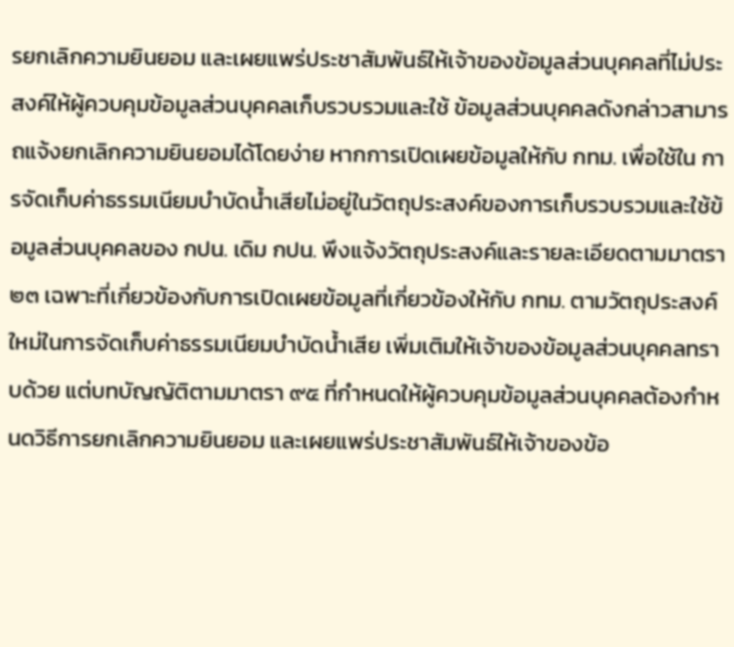รยกเลิกความยินยอม และเผยแพร่ประชาสัมพันธ์ให้เจ้าของข้อมูลส่วนบุคคลที่ไม่ประสงค์ให้ผู้ควบคุมข้อมูลส่วนบุคคลเก็บรวบรวมและใช้ ข้อมูลส่วนบุคคลดังกล่าวสามารถแจ้งยกเลิกความยินยอมได้โดยง่าย หากการเปิดเผยข้อมูลให้กับ กทม. เพื่อใช้ใน การจัดเก็บค่าธรรมเนียมบำบัดน้ำเสียไม่อยู่ในวัตถุประสงค์ของการเก็บรวบรวมและใช้ข้อมูลส่วนบุคคลของ กปน. เดิม กปน. พึงแจ้งวัตถุประสงค์และรายละเอียดตามมาตรา ๒๓ เฉพาะที่เกี่ยวข้องกับการเปิดเผยข้อมูลที่เกี่ยวข้องให้กับ กทม. ตามวัตถุประสงค์ใหม่ในการจัดเก็บค่าธรรมเนียมบำบัดน้ำเสีย เพิ่มเติมให้เจ้าของข้อมูลส่วนบุคคลทราบด้วย แต่บทบัญญัติตามมาตรา ๙๕ ที่กำหนดให้ผู้ควบคุมข้อมูลส่วนบุคคลต้องกำหนดวิธีการยกเลิกความยินยอม และเผยแพร่ประชาสัมพันธ์ให้เจ้าของข้อ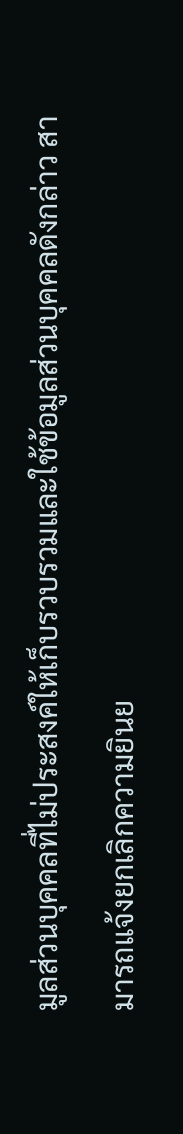มูลส่วนบุคคลที่ไม่ประสงค์ให้เก็บรวบรวมและใช้ข้อมูลส่วนบุคคลดังกล่าว สามารถแจ้งยกเลิกความยินย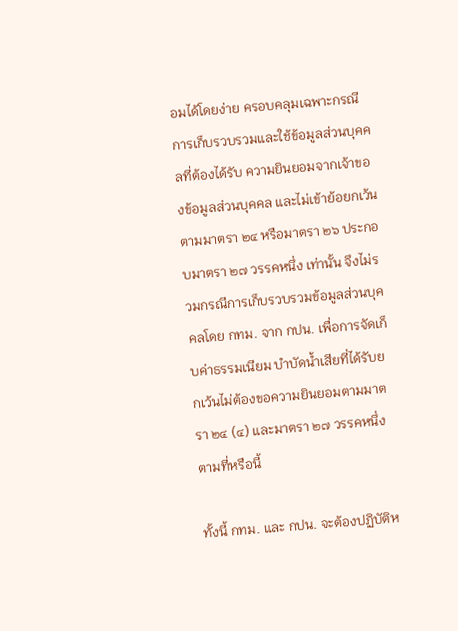อมได้โดยง่าย ครอบคลุมเฉพาะกรณีการเก็บรวบรวมและใช้ข้อมูลส่วนบุคคลที่ต้องได้รับ ความยินยอมจากเจ้าของข้อมูลส่วนบุคคล และไม่เข้าย้อยกเว้นตามมาตรา ๒๔ หรือมาตรา ๒๖ ประกอบมาตรา ๒๗ วรรคหนึ่ง เท่านั้น จึงไม่รวมกรณีการเก็บรวบรวมข้อมูลส่วนบุคคลโดย กทม. จาก กปน. เพื่อการจัดเก็บค่าธรรมเนียม บำบัดน้ำเสียที่ได้รับยกเว้นไม่ต้องขอความยินยอมตามมาตรา ๒๔ (๔) และมาตรา ๒๗ วรรคหนึ่งตามที่หรือนี้

ทั้งนี้ กทม. และ กปน. จะต้องปฏิบัติห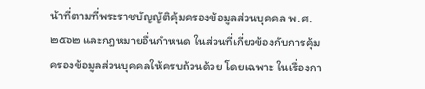น้าที่ตามที่พระราชบัญญัติคุ้มครองข้อมูลส่วนบุคคล พ.ศ. ๒๕๖๒ และกฎหมายอื่นกำหนด ในส่วนที่เกี่ยวข้องกับการคุ้มครองข้อมูลส่วนบุคคลให้ครบถ้วนด้วย โดยเฉพาะ ในเรื่องกา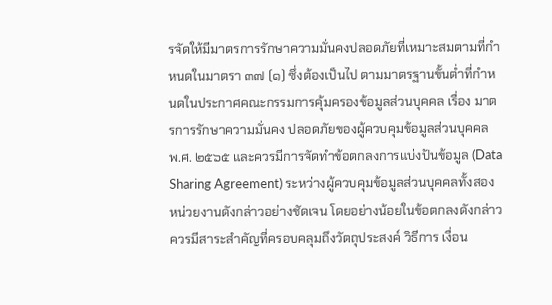รจัดให้มีมาตรการรักษาความมั่นคงปลอดภัยที่เหมาะสมตามที่กำหนดในมาตรา ๓๗ (๑) ซึ่งต้องเป็นไป ตามมาตรฐานขั้นต่ำที่กำหนดในประกาศคณะกรรมการคุ้มครองข้อมูลส่วนบุคคล เรื่อง มาตรการรักษาความมั่นคง ปลอดภัยของผู้ควบคุมข้อมูลส่วนบุคคล พ.ศ. ๒๕๖๕ และควรมีการจัดทำข้อตกลงการแบ่งปันข้อมูล (Data Sharing Agreement) ระหว่างผู้ควบคุมข้อมูลส่วนบุคคลทั้งสองหน่วยงานดังกล่าวอย่างชัดเจน โดยอย่างน้อยในข้อตกลงดังกล่าวควรมีสาระสำคัญที่ครอบคลุมถึงวัตถุประสงค์ วิธีการ เงื่อน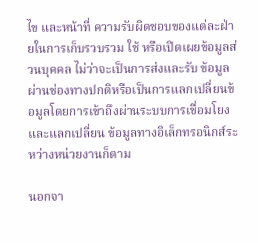ไข และหน้าที่ ความรับผิดชอบของแต่ละฝ่ายในการเก็บรวบรวม ใช้ หรือเปิดเผยข้อมูลส่วนบุคคล ไม่ว่าจะเป็นการส่งและรับ ข้อมูลผ่านช่องทางปกติหรือเป็นการแลกเปลี่ยนข้อมูลโดยการเข้าถึงผ่านระบบการเชื่อมโยงและแลกเปลี่ยน ข้อมูลทางอิเล็กทรอนิกส์ระหว่างหน่วยงานก็ตาม

นอกจา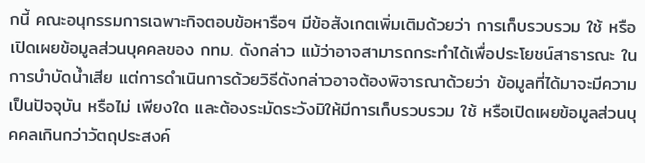กนี้ คณะอนุกรรมการเฉพาะกิจตอบข้อหารือฯ มีข้อสังเกตเพิ่มเติมด้วยว่า การเก็บรวบรวม ใช้ หรือเปิดเผยข้อมูลส่วนบุคคลของ กทม. ดังกล่าว แม้ว่าอาจสามารถกระทำได้เพื่อประโยชน์สาธารณะ ในการบำบัดน้ำเสีย แต่การดำเนินการด้วยวิธีดังกล่าวอาจต้องพิจารณาด้วยว่า ข้อมูลที่ได้มาจะมีความเป็นปัจจุบัน หรือไม่ เพียงใด และต้องระมัดระวังมิให้มีการเก็บรวบรวม ใช้ หรือเปิดเผยข้อมูลส่วนบุคคลเกินกว่าวัตถุประสงค์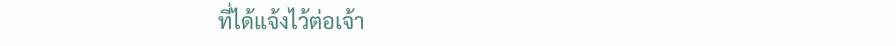ที่ได้แจ้งไว้ต่อเจ้า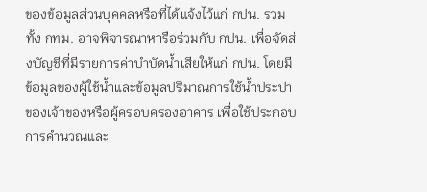ของข้อมูลส่วนบุคคลหรือที่ได้แจ้งไว้แก่ กปน. รวมทั้ง กทม. อาจพิจารณาหารือร่วมกับ กปน. เพื่อจัดส่งบัญชีที่มีรายการค่าบำบัดน้ำเสียให้แก่ กปน. โดยมีข้อมูลของผู้ใช้น้ำและข้อมูลปริมาณการใช้น้ำประปา ของเจ้าของหรือผู้ครอบครองอาคาร เพื่อใช้ประกอบการคำนวณและ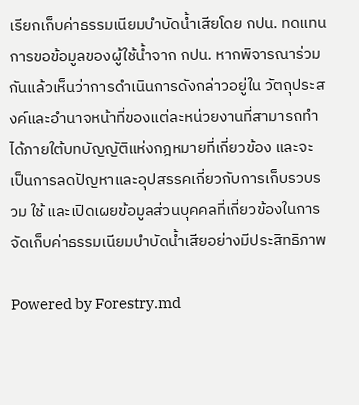เรียกเก็บค่าธรรมเนียมบำบัดน้ำเสียโดย กปน. ทดแทนการขอข้อมูลของผู้ใช้น้ำจาก กปน. หากพิจารณาร่วมกันแล้วเห็นว่าการดำเนินการดังกล่าวอยู่ใน วัตถุประสงค์และอำนาจหน้าที่ของแต่ละหน่วยงานที่สามารถทำได้ภายใต้บทบัญญัติแห่งกฎหมายที่เกี่ยวข้อง และจะเป็นการลดปัญหาและอุปสรรคเกี่ยวกับการเก็บรวบรวม ใช้ และเปิดเผยข้อมูลส่วนบุคคลที่เกี่ยวข้องในการ จัดเก็บค่าธรรมเนียมบำบัดน้ำเสียอย่างมีประสิทธิภาพ

Powered by Forestry.md